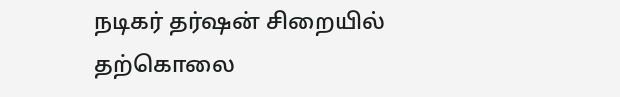நடிகர் தர்ஷன் சிறையில் தற்கொலை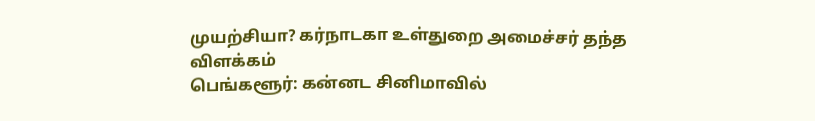முயற்சியா? கர்நாடகா உள்துறை அமைச்சர் தந்த விளக்கம்
பெங்களூர்: கன்னட சினிமாவில்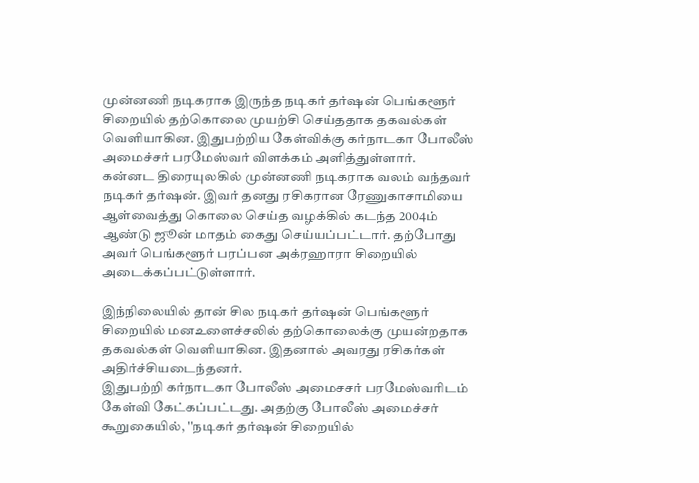முன்னணி நடிகராக இருந்த நடிகர் தர்ஷன் பெங்களூர் சிறையில் தற்கொலை முயற்சி செய்ததாக தகவல்கள் வெளியாகின. இதுபற்றிய கேள்விக்கு கர்நாடகா போலீஸ் அமைச்சர் பரமேஸ்வர் விளக்கம் அளித்துள்ளார்.
கன்னட திரையுலகில் முன்னணி நடிகராக வலம் வந்தவர் நடிகர் தர்ஷன். இவர் தனது ரசிகரான ரேணுகாசாமியை ஆள்வைத்து கொலை செய்த வழக்கில் கடந்த 2004ம் ஆண்டு ஜூன் மாதம் கைது செய்யப்பட்டார். தற்போது அவர் பெங்களூர் பரப்பன அக்ரஹாரா சிறையில் அடைக்கப்பட்டுள்ளார்.

இந்நிலையில் தான் சில நடிகர் தர்ஷன் பெங்களூர் சிறையில் மனஉளைச்சலில் தற்கொலைக்கு முயன்றதாக தகவல்கள் வெளியாகின. இதனால் அவரது ரசிகர்கள் அதிர்ச்சியடைந்தனர்.
இதுபற்றி கர்நாடகா போலீஸ் அமைசசர் பரமேஸ்வரிடம் கேள்வி கேட்கப்பட்டது. அதற்கு போலீஸ் அமைச்சர் கூறுகையில், ''நடிகர் தர்ஷன் சிறையில்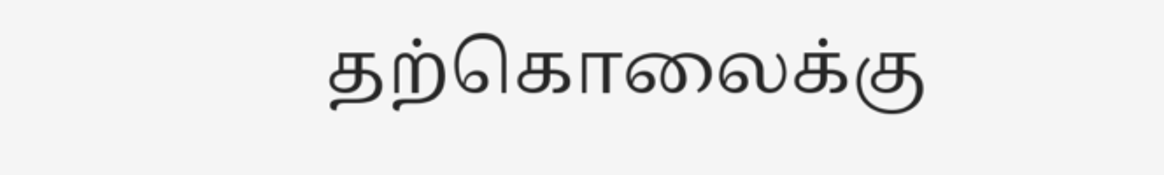தற்கொலைக்கு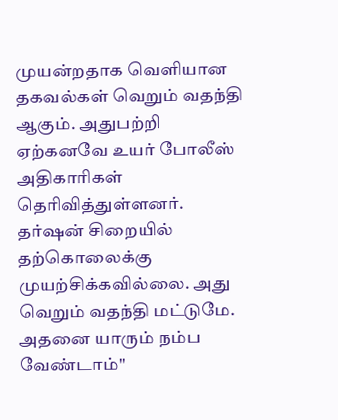முயன்றதாக வெளியான தகவல்கள் வெறும் வதந்தி ஆகும். அதுபற்றி ஏற்கனவே உயர் போலீஸ் அதிகாரிகள் தெரிவித்துள்ளனர். தர்ஷன் சிறையில் தற்கொலைக்கு முயற்சிக்கவில்லை. அது வெறும் வதந்தி மட்டுமே. அதனை யாரும் நம்ப வேண்டாம்''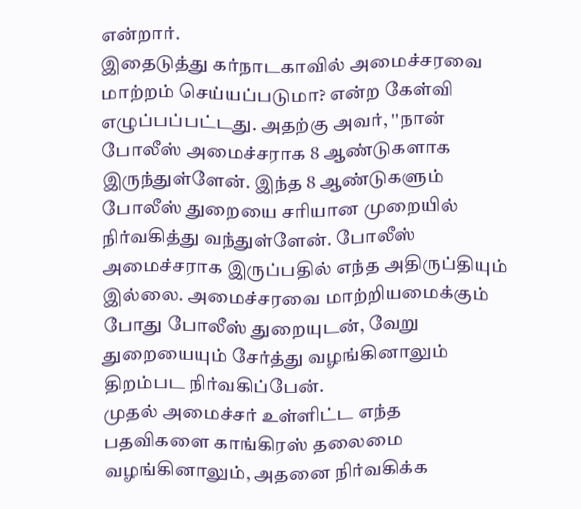என்றார்.
இதைடுத்து கர்நாடகாவில் அமைச்சரவை மாற்றம் செய்யப்படுமா? என்ற கேள்வி எழுப்பப்பட்டது. அதற்கு அவர், ''நான் போலீஸ் அமைச்சராக 8 ஆண்டுகளாக இருந்துள்ளேன். இந்த 8 ஆண்டுகளும் போலீஸ் துறையை சரியான முறையில் நிர்வகித்து வந்துள்ளேன். போலீஸ் அமைச்சராக இருப்பதில் எந்த அதிருப்தியும் இல்லை. அமைச்சரவை மாற்றியமைக்கும் போது போலீஸ் துறையுடன், வேறு துறையையும் சேர்த்து வழங்கினாலும் திறம்பட நிர்வகிப்பேன்.
முதல் அமைச்சர் உள்ளிட்ட எந்த பதவிகளை காங்கிரஸ் தலைமை வழங்கினாலும், அதனை நிர்வகிக்க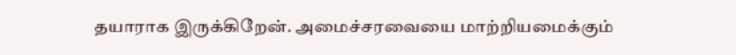தயாராக இருக்கிறேன். அமைச்சரவையை மாற்றியமைக்கும்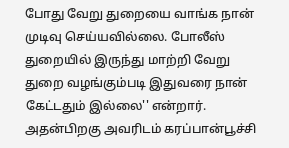போது வேறு துறையை வாங்க நான் முடிவு செய்யவில்லை. போலீஸ் துறையில் இருந்து மாற்றி வேறு துறை வழங்கும்படி இதுவரை நான் கேட்டதும் இல்லை'' என்றார்.
அதன்பிறகு அவரிடம் கரப்பான்பூச்சி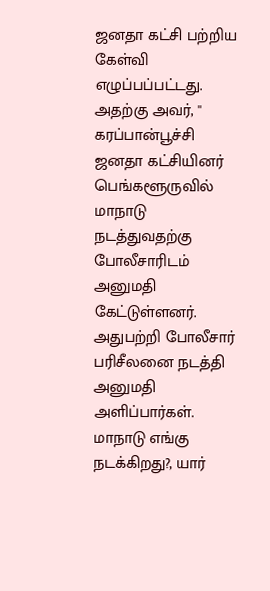ஜனதா கட்சி பற்றிய கேள்வி எழுப்பப்பட்டது. அதற்கு அவர், '' கரப்பான்பூச்சி ஜனதா கட்சியினர் பெங்களூருவில் மாநாடு நடத்துவதற்கு போலீசாரிடம் அனுமதி கேட்டுள்ளனர். அதுபற்றி போலீசார் பரிசீலனை நடத்தி அனுமதி அளிப்பார்கள். மாநாடு எங்கு நடக்கிறது?, யார்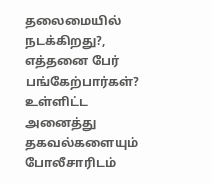தலைமையில் நடக்கிறது?, எத்தனை பேர் பங்கேற்பார்கள்? உள்ளிட்ட அனைத்து தகவல்களையும் போலீசாரிடம்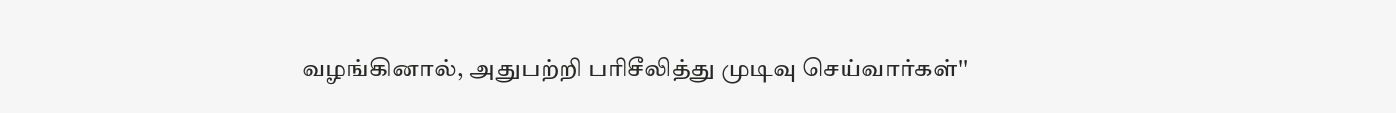வழங்கினால், அதுபற்றி பரிசீலித்து முடிவு செய்வார்கள்''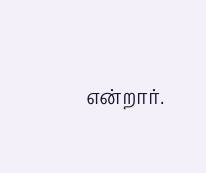என்றார்.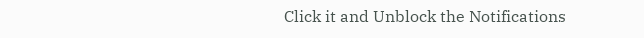Click it and Unblock the Notifications